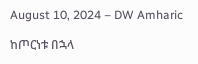August 10, 2024 – DW Amharic

ከጦርነቱ በኋላ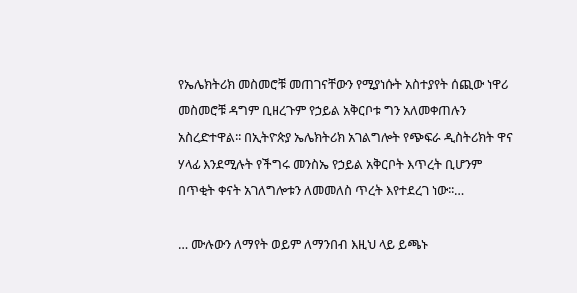የኤሌክትሪክ መስመሮቹ መጠገናቸውን የሚያነሱት አስተያየት ሰጪው ነዋሪ መስመሮቹ ዳግም ቢዘረጉም የኃይል አቅርቦቱ ግን አለመቀጠሉን አስረድተዋል፡፡ በኢትዮጵያ ኤሌክትሪክ አገልግሎት የጭፍራ ዲስትሪክት ዋና ሃላፊ እንደሚሉት የችግሩ መንስኤ የኃይል አቅርቦት እጥረት ቢሆንም በጥቂት ቀናት አገለግሎቱን ለመመለስ ጥረት እየተደረገ ነው፡፡…

… ሙሉውን ለማየት ወይም ለማንበብ እዚህ ላይ ይጫኑ